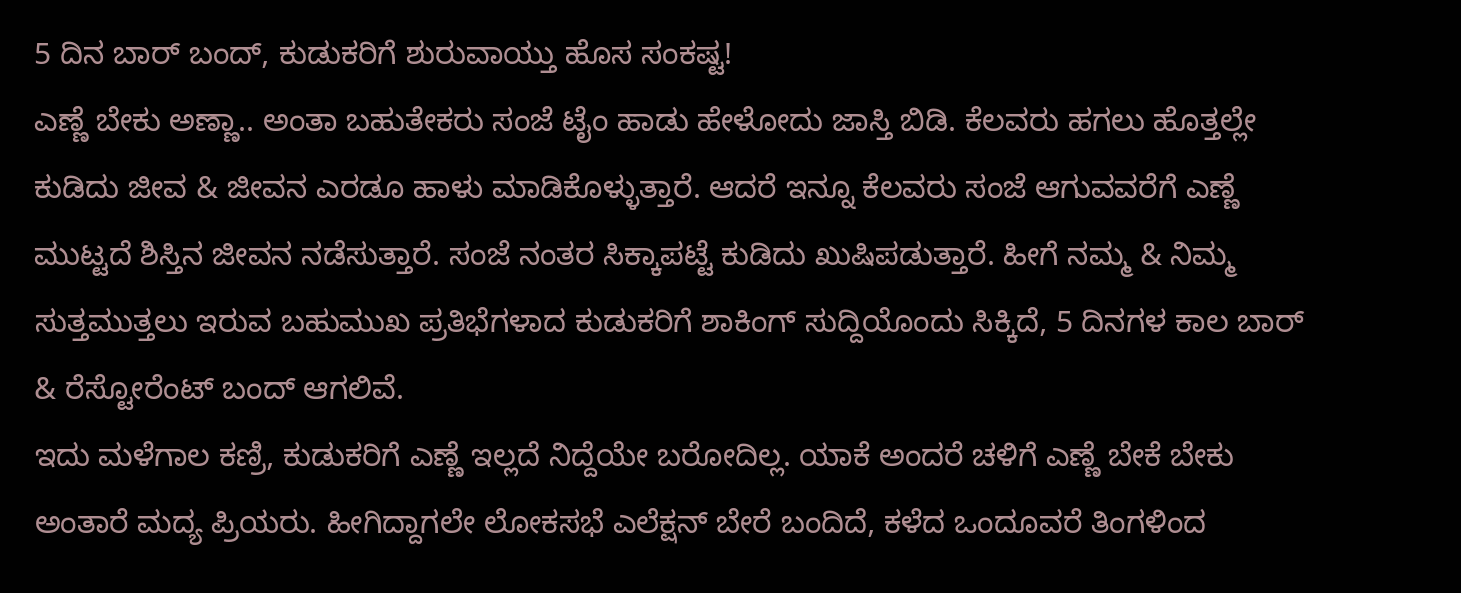5 ದಿನ ಬಾರ್ ಬಂದ್, ಕುಡುಕರಿಗೆ ಶುರುವಾಯ್ತು ಹೊಸ ಸಂಕಷ್ಟ!
ಎಣ್ಣೆ ಬೇಕು ಅಣ್ಣಾ.. ಅಂತಾ ಬಹುತೇಕರು ಸಂಜೆ ಟೈಂ ಹಾಡು ಹೇಳೋದು ಜಾಸ್ತಿ ಬಿಡಿ. ಕೆಲವರು ಹಗಲು ಹೊತ್ತಲ್ಲೇ ಕುಡಿದು ಜೀವ & ಜೀವನ ಎರಡೂ ಹಾಳು ಮಾಡಿಕೊಳ್ಳುತ್ತಾರೆ. ಆದರೆ ಇನ್ನೂ ಕೆಲವರು ಸಂಜೆ ಆಗುವವರೆಗೆ ಎಣ್ಣೆ ಮುಟ್ಟದೆ ಶಿಸ್ತಿನ ಜೀವನ ನಡೆಸುತ್ತಾರೆ. ಸಂಜೆ ನಂತರ ಸಿಕ್ಕಾಪಟ್ಟೆ ಕುಡಿದು ಖುಷಿಪಡುತ್ತಾರೆ. ಹೀಗೆ ನಮ್ಮ & ನಿಮ್ಮ ಸುತ್ತಮುತ್ತಲು ಇರುವ ಬಹುಮುಖ ಪ್ರತಿಭೆಗಳಾದ ಕುಡುಕರಿಗೆ ಶಾಕಿಂಗ್ ಸುದ್ದಿಯೊಂದು ಸಿಕ್ಕಿದೆ, 5 ದಿನಗಳ ಕಾಲ ಬಾರ್ & ರೆಸ್ಟೋರೆಂಟ್ ಬಂದ್ ಆಗಲಿವೆ.
ಇದು ಮಳೆಗಾಲ ಕಣ್ರಿ, ಕುಡುಕರಿಗೆ ಎಣ್ಣೆ ಇಲ್ಲದೆ ನಿದ್ದೆಯೇ ಬರೋದಿಲ್ಲ. ಯಾಕೆ ಅಂದರೆ ಚಳಿಗೆ ಎಣ್ಣೆ ಬೇಕೆ ಬೇಕು ಅಂತಾರೆ ಮದ್ಯ ಪ್ರಿಯರು. ಹೀಗಿದ್ದಾಗಲೇ ಲೋಕಸಭೆ ಎಲೆಕ್ಷನ್ ಬೇರೆ ಬಂದಿದೆ, ಕಳೆದ ಒಂದೂವರೆ ತಿಂಗಳಿಂದ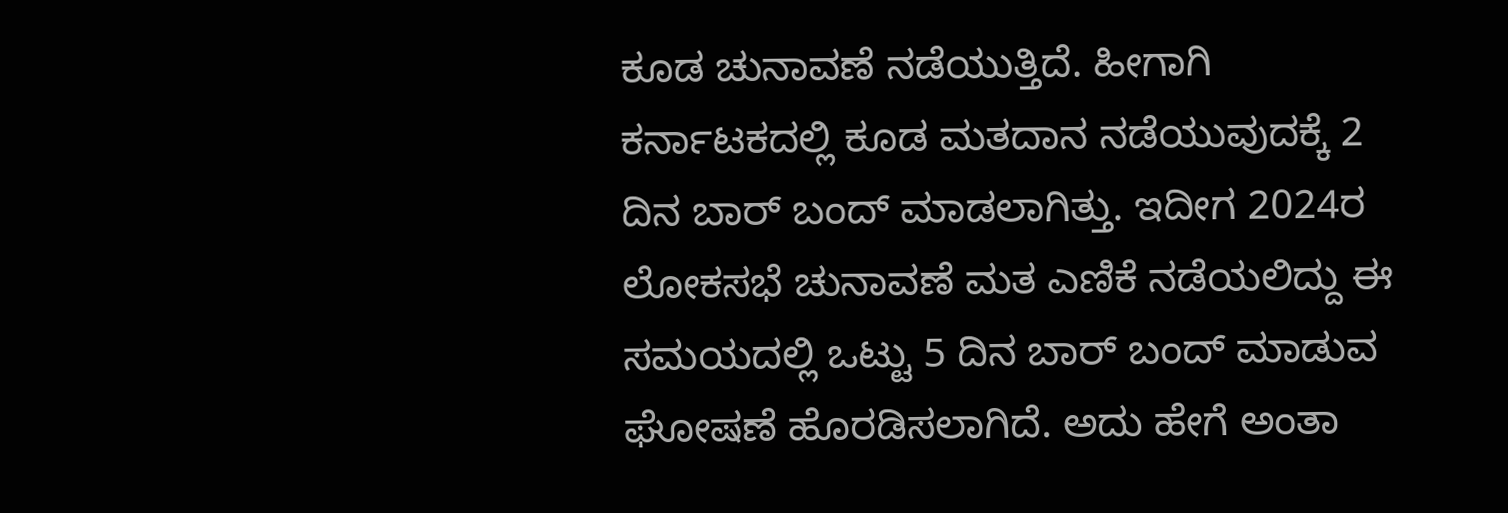ಕೂಡ ಚುನಾವಣೆ ನಡೆಯುತ್ತಿದೆ. ಹೀಗಾಗಿ ಕರ್ನಾಟಕದಲ್ಲಿ ಕೂಡ ಮತದಾನ ನಡೆಯುವುದಕ್ಕೆ 2 ದಿನ ಬಾರ್ ಬಂದ್ ಮಾಡಲಾಗಿತ್ತು. ಇದೀಗ 2024ರ ಲೋಕಸಭೆ ಚುನಾವಣೆ ಮತ ಎಣಿಕೆ ನಡೆಯಲಿದ್ದು ಈ ಸಮಯದಲ್ಲಿ ಒಟ್ಟು 5 ದಿನ ಬಾರ್ ಬಂದ್ ಮಾಡುವ ಘೋಷಣೆ ಹೊರಡಿಸಲಾಗಿದೆ. ಅದು ಹೇಗೆ ಅಂತಾ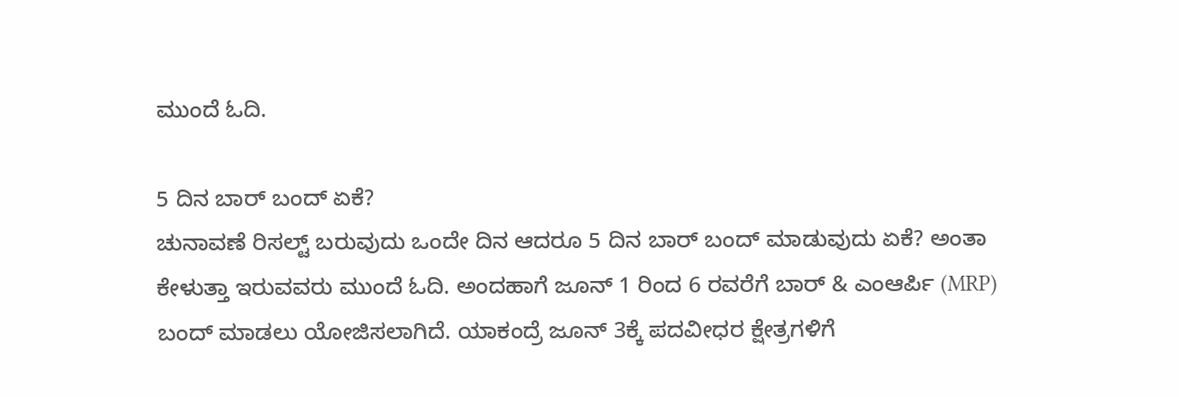ಮುಂದೆ ಓದಿ.

5 ದಿನ ಬಾರ್ ಬಂದ್ ಏಕೆ?
ಚುನಾವಣೆ ರಿಸಲ್ಟ್ ಬರುವುದು ಒಂದೇ ದಿನ ಆದರೂ 5 ದಿನ ಬಾರ್ ಬಂದ್ ಮಾಡುವುದು ಏಕೆ? ಅಂತಾ ಕೇಳುತ್ತಾ ಇರುವವರು ಮುಂದೆ ಓದಿ. ಅಂದಹಾಗೆ ಜೂನ್ 1 ರಿಂದ 6 ರವರೆಗೆ ಬಾರ್ & ಎಂಆರ್ಪಿ (MRP) ಬಂದ್ ಮಾಡಲು ಯೋಜಿಸಲಾಗಿದೆ. ಯಾಕಂದ್ರೆ ಜೂನ್ 3ಕ್ಕೆ ಪದವೀಧರ ಕ್ಷೇತ್ರಗಳಿಗೆ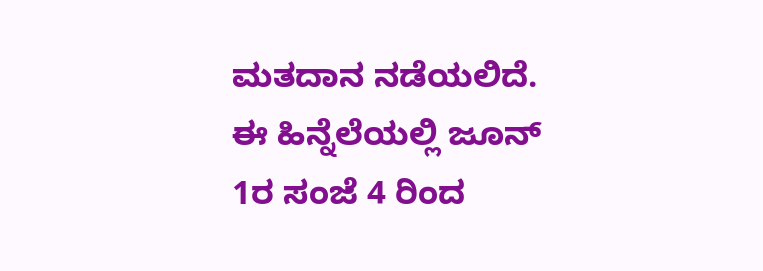ಮತದಾನ ನಡೆಯಲಿದೆ. ಈ ಹಿನ್ನೆಲೆಯಲ್ಲಿ ಜೂನ್ 1ರ ಸಂಜೆ 4 ರಿಂದ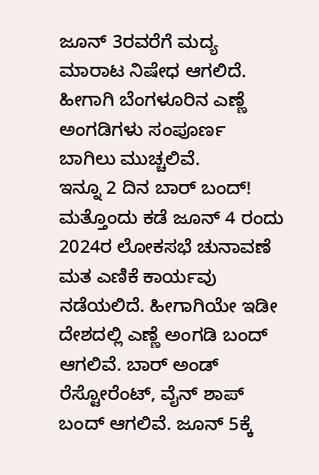ಜೂನ್ 3ರವರೆಗೆ ಮದ್ಯ ಮಾರಾಟ ನಿಷೇಧ ಆಗಲಿದೆ. ಹೀಗಾಗಿ ಬೆಂಗಳೂರಿನ ಎಣ್ಣೆ ಅಂಗಡಿಗಳು ಸಂಪೂರ್ಣ ಬಾಗಿಲು ಮುಚ್ಚಲಿವೆ.
ಇನ್ನೂ 2 ದಿನ ಬಾರ್ ಬಂದ್!
ಮತ್ತೊಂದು ಕಡೆ ಜೂನ್ 4 ರಂದು 2024ರ ಲೋಕಸಭೆ ಚುನಾವಣೆ ಮತ ಎಣಿಕೆ ಕಾರ್ಯವು ನಡೆಯಲಿದೆ. ಹೀಗಾಗಿಯೇ ಇಡೀ ದೇಶದಲ್ಲಿ ಎಣ್ಣೆ ಅಂಗಡಿ ಬಂದ್ ಆಗಲಿವೆ. ಬಾರ್ ಅಂಡ್ ರೆಸ್ಟೋರೆಂಟ್, ವೈನ್ ಶಾಪ್ ಬಂದ್ ಆಗಲಿವೆ. ಜೂನ್ 5ಕ್ಕೆ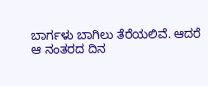ಬಾರ್ಗಳು ಬಾಗಿಲು ತೆರೆಯಲಿವೆ. ಆದರೆ ಆ ನಂತರದ ದಿನ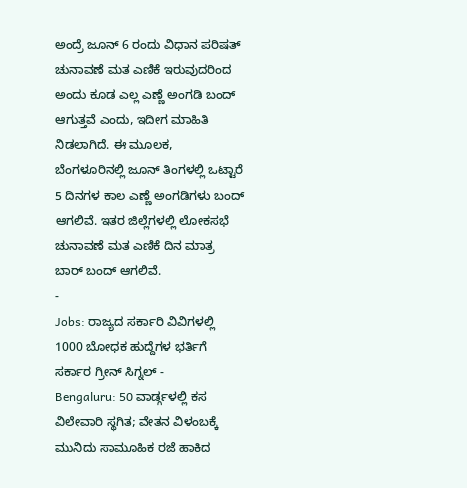ಅಂದ್ರೆ ಜೂನ್ 6 ರಂದು ವಿಧಾನ ಪರಿಷತ್ ಚುನಾವಣೆ ಮತ ಎಣಿಕೆ ಇರುವುದರಿಂದ ಅಂದು ಕೂಡ ಎಲ್ಲ ಎಣ್ಣೆ ಅಂಗಡಿ ಬಂದ್ ಆಗುತ್ತವೆ ಎಂದು, ಇದೀಗ ಮಾಹಿತಿ ನಿಡಲಾಗಿದೆ. ಈ ಮೂಲಕ, ಬೆಂಗಳೂರಿನಲ್ಲಿ ಜೂನ್ ತಿಂಗಳಲ್ಲಿ ಒಟ್ಟಾರೆ 5 ದಿನಗಳ ಕಾಲ ಎಣ್ಣೆ ಅಂಗಡಿಗಳು ಬಂದ್ ಆಗಲಿವೆ. ಇತರ ಜಿಲ್ಲೆಗಳಲ್ಲಿ ಲೋಕಸಭೆ ಚುನಾವಣೆ ಮತ ಎಣಿಕೆ ದಿನ ಮಾತ್ರ ಬಾರ್ ಬಂದ್ ಆಗಲಿವೆ.
-
Jobs: ರಾಜ್ಯದ ಸರ್ಕಾರಿ ವಿವಿಗಳಲ್ಲಿ 1000 ಬೋಧಕ ಹುದ್ದೆಗಳ ಭರ್ತಿಗೆ ಸರ್ಕಾರ ಗ್ರೀನ್ ಸಿಗ್ನಲ್ -
Bengaluru: 50 ವಾರ್ಡ್ಗಳಲ್ಲಿ ಕಸ ವಿಲೇವಾರಿ ಸ್ಥಗಿತ; ವೇತನ ವಿಳಂಬಕ್ಕೆ ಮುನಿದು ಸಾಮೂಹಿಕ ರಜೆ ಹಾಕಿದ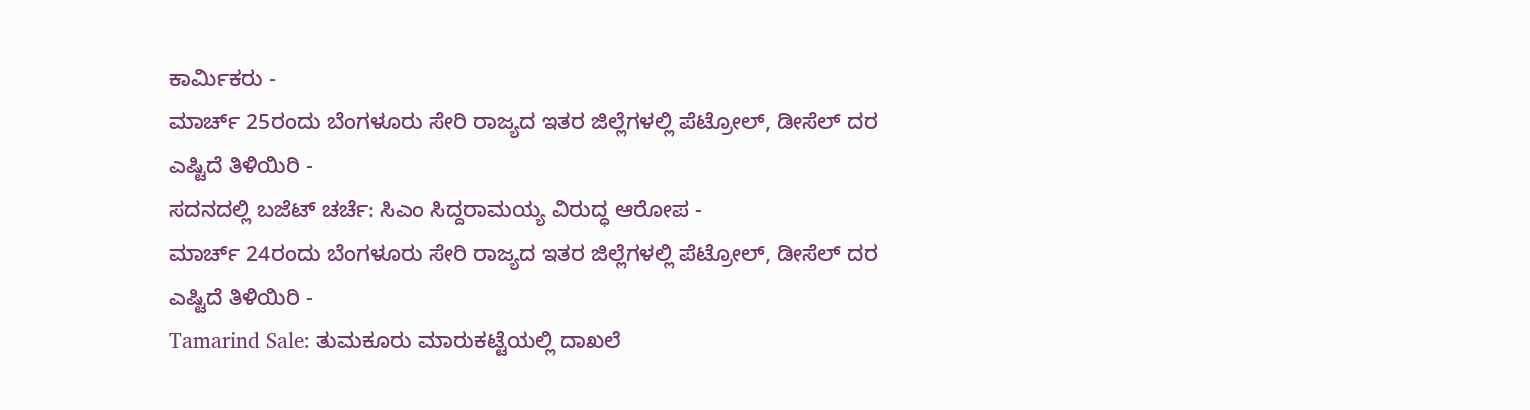ಕಾರ್ಮಿಕರು -
ಮಾರ್ಚ್ 25ರಂದು ಬೆಂಗಳೂರು ಸೇರಿ ರಾಜ್ಯದ ಇತರ ಜಿಲ್ಲೆಗಳಲ್ಲಿ ಪೆಟ್ರೋಲ್, ಡೀಸೆಲ್ ದರ ಎಷ್ಟಿದೆ ತಿಳಿಯಿರಿ -
ಸದನದಲ್ಲಿ ಬಜೆಟ್ ಚರ್ಚೆ: ಸಿಎಂ ಸಿದ್ದರಾಮಯ್ಯ ವಿರುದ್ಧ ಆರೋಪ -
ಮಾರ್ಚ್ 24ರಂದು ಬೆಂಗಳೂರು ಸೇರಿ ರಾಜ್ಯದ ಇತರ ಜಿಲ್ಲೆಗಳಲ್ಲಿ ಪೆಟ್ರೋಲ್, ಡೀಸೆಲ್ ದರ ಎಷ್ಟಿದೆ ತಿಳಿಯಿರಿ -
Tamarind Sale: ತುಮಕೂರು ಮಾರುಕಟ್ಟೆಯಲ್ಲಿ ದಾಖಲೆ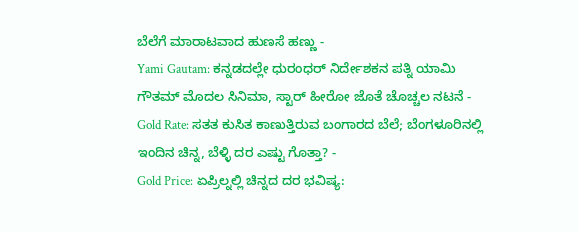ಬೆಲೆಗೆ ಮಾರಾಟವಾದ ಹುಣಸೆ ಹಣ್ಣು -
Yami Gautam: ಕನ್ನಡದಲ್ಲೇ ಧುರಂಧರ್ ನಿರ್ದೇಶಕನ ಪತ್ನಿ ಯಾಮಿ ಗೌತಮ್ ಮೊದಲ ಸಿನಿಮಾ, ಸ್ಟಾರ್ ಹೀರೋ ಜೊತೆ ಚೊಚ್ಚಲ ನಟನೆ -
Gold Rate: ಸತತ ಕುಸಿತ ಕಾಣುತ್ತಿರುವ ಬಂಗಾರದ ಬೆಲೆ; ಬೆಂಗಳೂರಿನಲ್ಲಿ ಇಂದಿನ ಚಿನ್ನ, ಬೆಳ್ಳಿ ದರ ಎಷ್ಟು ಗೊತ್ತಾ? -
Gold Price: ಏಪ್ರಿಲ್ನಲ್ಲಿ ಚಿನ್ನದ ದರ ಭವಿಷ್ಯ: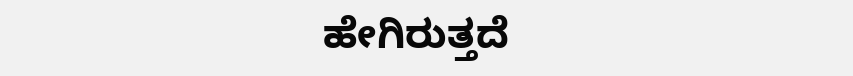ಹೇಗಿರುತ್ತದೆ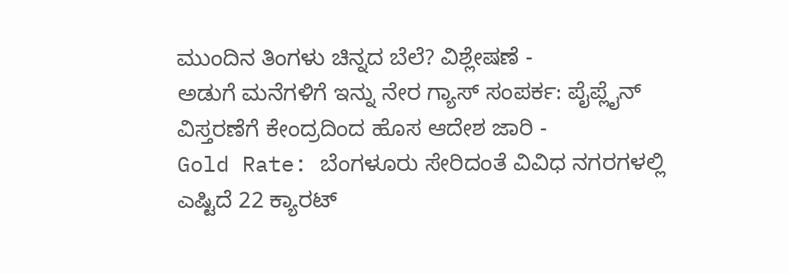ಮುಂದಿನ ತಿಂಗಳು ಚಿನ್ನದ ಬೆಲೆ? ವಿಶ್ಲೇಷಣೆ -
ಅಡುಗೆ ಮನೆಗಳಿಗೆ ಇನ್ನು ನೇರ ಗ್ಯಾಸ್ ಸಂಪರ್ಕ: ಪೈಪ್ಲೈನ್ ವಿಸ್ತರಣೆಗೆ ಕೇಂದ್ರದಿಂದ ಹೊಸ ಆದೇಶ ಜಾರಿ -
Gold Rate: ಬೆಂಗಳೂರು ಸೇರಿದಂತೆ ವಿವಿಧ ನಗರಗಳಲ್ಲಿ ಎಷ್ಟಿದೆ 22 ಕ್ಯಾರಟ್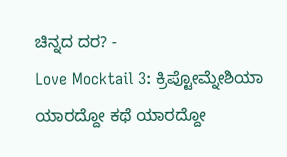ಚಿನ್ನದ ದರ? -
Love Mocktail 3: ಕ್ರಿಪ್ಟೋಮ್ನೇಶಿಯಾ ಯಾರದ್ದೋ ಕಥೆ ಯಾರದ್ದೋ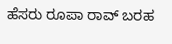ಹೆಸರು ರೂಪಾ ರಾವ್ ಬರಹ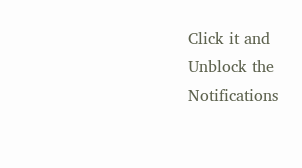Click it and Unblock the Notifications